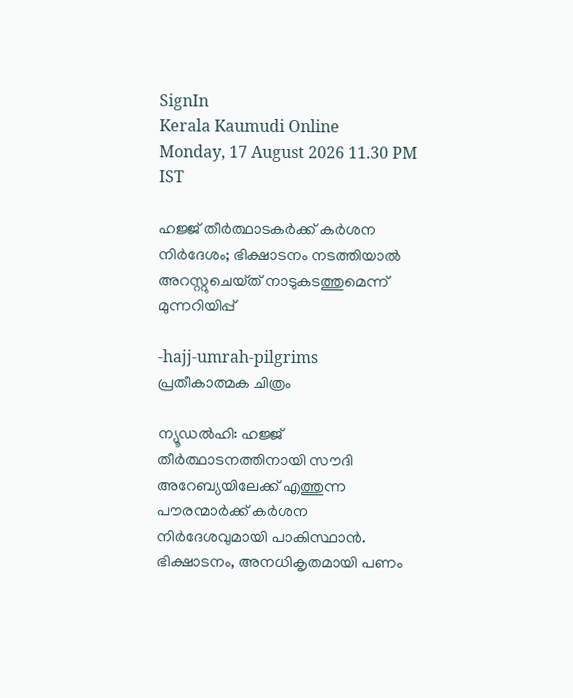SignIn
Kerala Kaumudi Online
Monday, 17 August 2026 11.30 PM IST

ഹജ്ജ് തീർത്ഥാടകർക്ക് കർശന നിർദേശം; ഭിക്ഷാടനം നടത്തിയാൽ അറസ്റ്റുചെയ്‌ത് നാടുകടത്തുമെന്ന് മുന്നറിയിപ്പ്

-hajj-umrah-pilgrims
പ്രതീകാത്മക ചിത്രം

ന്യൂഡൽഹി: ഹജ്ജ് തീർത്ഥാടനത്തിനായി സൗദി അറേബ്യയിലേക്ക് എത്തുന്ന പൗരന്മാർക്ക് കർശന നിർദേശവുമായി പാകിസ്ഥാൻ. ഭിക്ഷാടനം, അനധികൃതമായി പണം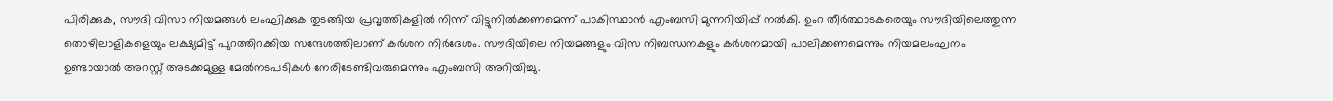പിരിക്കുക, സൗദി വിസാ നിയമങ്ങൾ ലംഘിക്കുക തുടങ്ങിയ പ്രവൃത്തികളിൽ നിന്ന് വിട്ടുനിൽക്കണമെന്ന് പാകിസ്ഥാൻ എംബസി മുന്നറിയിപ്പ് നൽകി. ഉംറ തീർത്ഥാടകരെയും സൗദിയിലെത്തുന്ന തൊഴിലാളികളെയും ലക്ഷ്യമിട്ട് പുറത്തിറക്കിയ സന്ദേശത്തിലാണ് കർശന നിർദേശം. സൗദിയിലെ നിയമങ്ങളും വിസ നിബന്ധനകളും കർശനമായി പാലിക്കണമെന്നും നിയമലംഘനം ഉണ്ടായാൽ അറസ്റ്റ് അടക്കമുള്ള മേൽനടപടികൾ നേരിടേണ്ടിവരുമെന്നും എംബസി അറിയിച്ചു.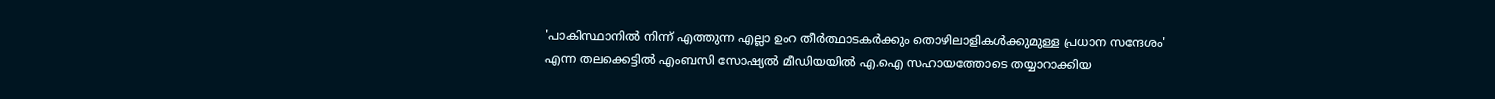'പാകിസ്ഥാനിൽ നിന്ന് എത്തുന്ന എല്ലാ ഉംറ തീർത്ഥാടകർക്കും തൊഴിലാളികൾക്കുമുള്ള പ്രധാന സന്ദേശം' എന്ന തലക്കെട്ടിൽ എംബസി സോഷ്യൽ മീഡിയയിൽ എ.ഐ സഹായത്തോടെ തയ്യാറാക്കിയ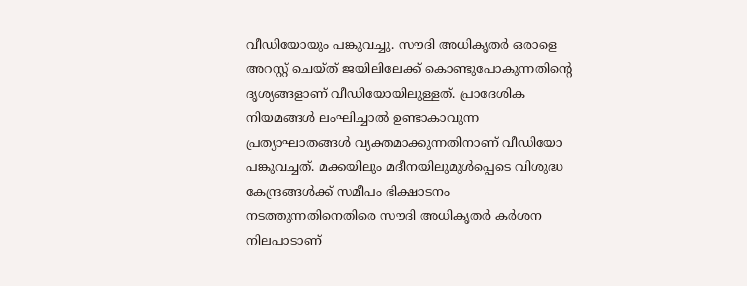വീഡിയോയും പങ്കുവച്ചു. സൗദി അധികൃതർ ഒരാളെ അറസ്റ്റ് ചെയ്ത് ജയിലിലേക്ക് കൊണ്ടുപോകുന്നതിന്റെ ദൃശ്യങ്ങളാണ് വീഡിയോയിലുള്ളത്. പ്രാദേശിക നിയമങ്ങൾ ലംഘിച്ചാൽ ഉണ്ടാകാവുന്ന പ്രത്യാഘാതങ്ങൾ വ്യക്തമാക്കുന്നതിനാണ് വീഡിയോ പങ്കുവച്ചത്. മക്കയിലും മദീനയിലുമുൾപ്പെടെ വിശുദ്ധ കേന്ദ്രങ്ങൾക്ക് സമീപം ഭിക്ഷാടനം നടത്തുന്നതിനെതിരെ സൗദി അധികൃതർ കർശന നിലപാടാണ്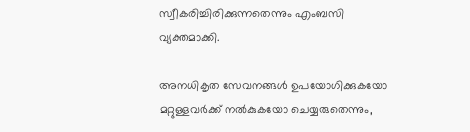സ്വീകരിച്ചിരിക്കുന്നതെന്നും എംബസി വ്യക്തമാക്കി.

അനധികൃത സേവനങ്ങൾ ഉപയോഗിക്കുകയോ മറ്റുള്ളവർക്ക് നൽകുകയോ ചെയ്യരുതെന്നും,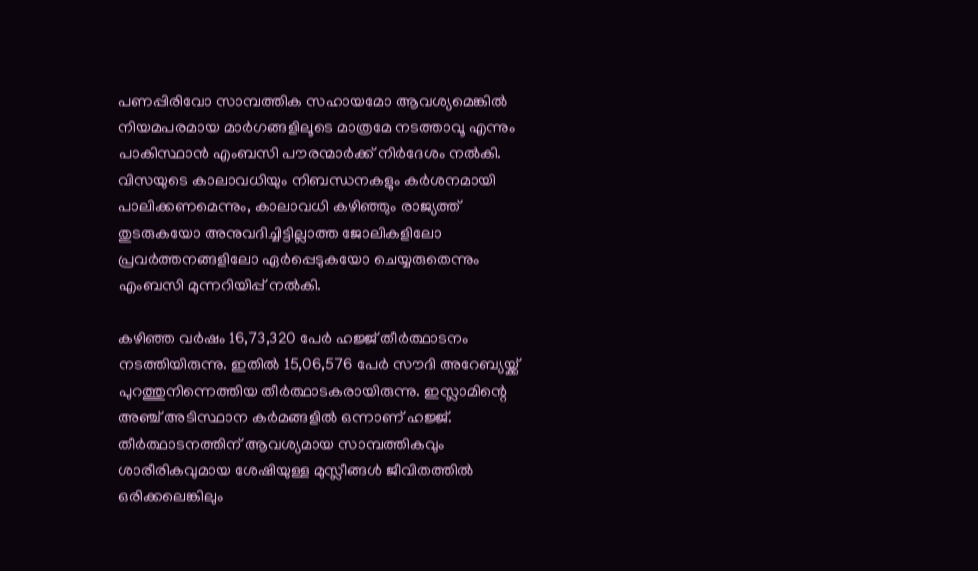പണപ്പിരിവോ സാമ്പത്തിക സഹായമോ ആവശ്യമെങ്കിൽ നിയമപരമായ മാർഗങ്ങളിലൂടെ മാത്രമേ നടത്താവൂ എന്നും പാകിസ്ഥാൻ എംബസി പൗരന്മാർക്ക് നിർദേശം നൽകി. വിസയുടെ കാലാവധിയും നിബന്ധനകളും കർശനമായി പാലിക്കണമെന്നും, കാലാവധി കഴിഞ്ഞും രാജ്യത്ത് തുടരുകയോ അനുവദിച്ചിട്ടില്ലാത്ത ജോലികളിലോ പ്രവർത്തനങ്ങളിലോ ഏർപ്പെടുകയോ ചെയ്യരുതെന്നും എംബസി മുന്നറിയിപ്പ് നൽകി.

കഴിഞ്ഞ വർഷം 16,73,320 പേർ ഹജ്ജ് തീർത്ഥാടനം നടത്തിയിരുന്നു. ഇതിൽ 15,06,576 പേർ സൗദി അറേബ്യയ്ക്ക് പുറത്തുനിന്നെത്തിയ തീർത്ഥാടകരായിരുന്നു. ഇസ്ലാമിന്റെ അഞ്ച് അടിസ്ഥാന കർമങ്ങളിൽ ഒന്നാണ് ഹജ്ജ്. തീർത്ഥാടനത്തിന് ആവശ്യമായ സാമ്പത്തികവും ശാരീരികവുമായ ശേഷിയുള്ള മുസ്ലീങ്ങൾ ജീവിതത്തിൽ ഒരിക്കലെങ്കിലും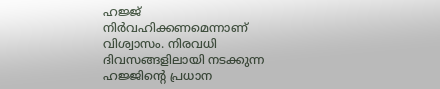ഹജ്ജ് നിർവഹിക്കണമെന്നാണ് വിശ്വാസം. നിരവധി ദിവസങ്ങളിലായി നടക്കുന്ന ഹജ്ജിന്റെ പ്രധാന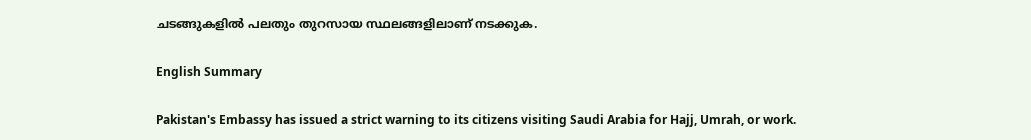ചടങ്ങുകളിൽ പലതും തുറസായ സ്ഥലങ്ങളിലാണ് നടക്കുക.

English Summary

Pakistan's Embassy has issued a strict warning to its citizens visiting Saudi Arabia for Hajj, Umrah, or work.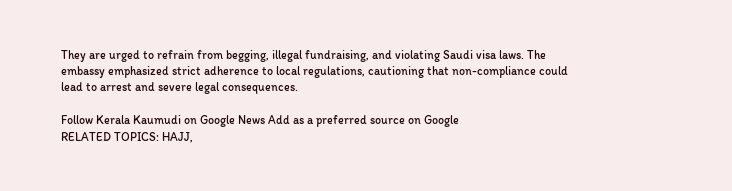They are urged to refrain from begging, illegal fundraising, and violating Saudi visa laws. The embassy emphasized strict adherence to local regulations, cautioning that non-compliance could lead to arrest and severe legal consequences.

Follow Kerala Kaumudi on Google News Add as a preferred source on Google
RELATED TOPICS: HAJJ,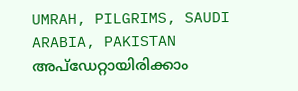UMRAH, PILGRIMS, SAUDI ARABIA, PAKISTAN
അപ്ഡേറ്റായിരിക്കാം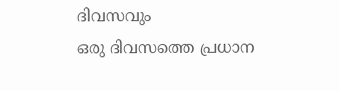ദിവസവും
ഒരു ദിവസത്തെ പ്രധാന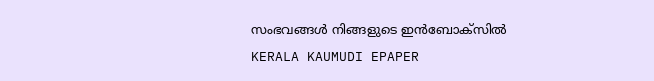സംഭവങ്ങൾ നിങ്ങളുടെ ഇൻബോക്സിൽ
KERALA KAUMUDI EPAPER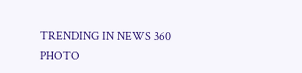TRENDING IN NEWS 360
PHOTO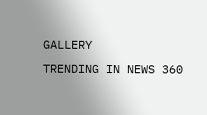GALLERY
TRENDING IN NEWS 360